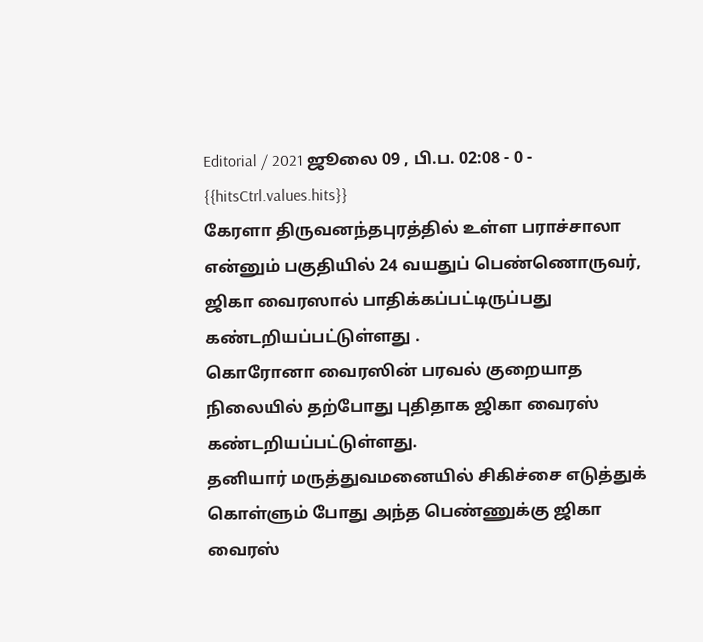Editorial / 2021 ஜூலை 09 , பி.ப. 02:08 - 0 - {{hitsCtrl.values.hits}}
கேரளா திருவனந்தபுரத்தில் உள்ள பராச்சாலா என்னும் பகுதியில் 24 வயதுப் பெண்ணொருவர், ஜிகா வைரஸால் பாதிக்கப்பட்டிருப்பது கண்டறியப்பட்டுள்ளது .
கொரோனா வைரஸின் பரவல் குறையாத நிலையில் தற்போது புதிதாக ஜிகா வைரஸ் கண்டறியப்பட்டுள்ளது.
தனியார் மருத்துவமனையில் சிகிச்சை எடுத்துக் கொள்ளும் போது அந்த பெண்ணுக்கு ஜிகா வைரஸ்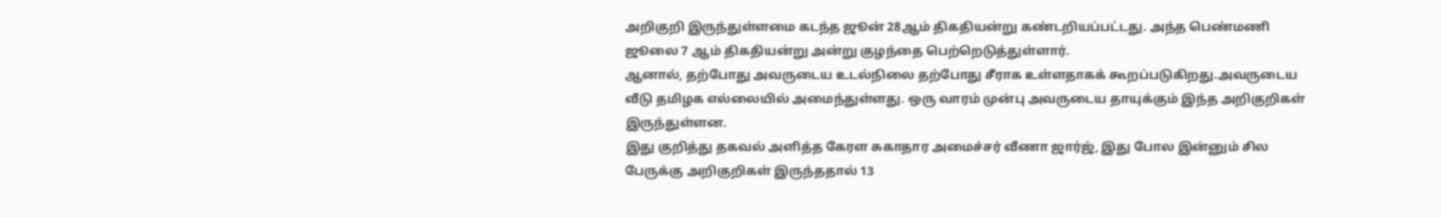அறிகுறி இருந்துள்ளமை கடந்த ஜூன் 28ஆம் திகதியன்று கண்டறியப்பட்டது. அந்த பெண்மணி ஜூலை 7 ஆம் திகதியன்று அன்று குழந்தை பெற்றெடுத்துள்ளார்.
ஆனால், தற்போது அவருடைய உடல்நிலை தற்போது சீராக உள்ளதாகக் கூறப்படுகிறது.அவருடைய வீடு தமிழக எல்லையில் அமைந்துள்ளது. ஒரு வாரம் முன்பு அவருடைய தாயுக்கும் இந்த அறிகுறிகள் இருந்துள்ளன.
இது குறித்து தகவல் அளித்த கேரள சுகாதார அமைச்சர் வீணா ஜார்ஜ், இது போல இன்னும் சில பேருக்கு அறிகுறிகள் இருந்ததால் 13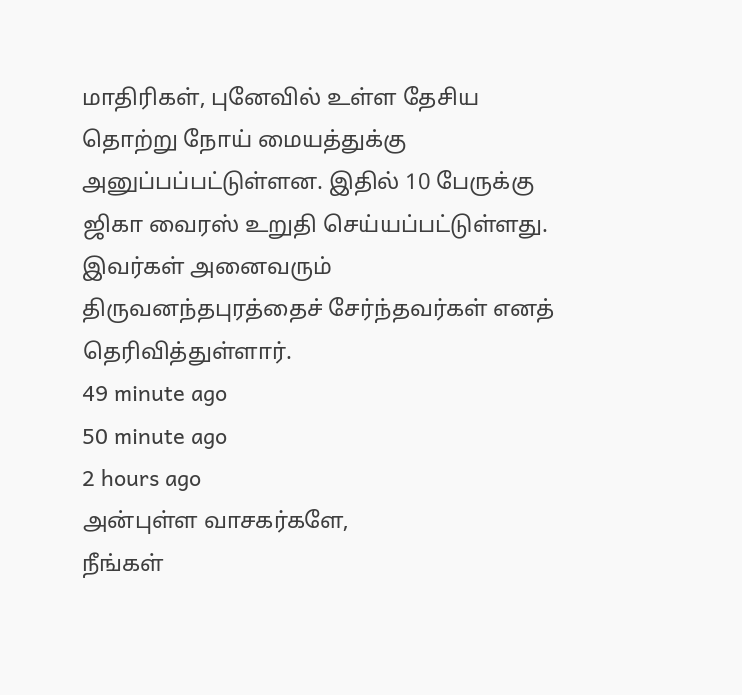மாதிரிகள், புனேவில் உள்ள தேசிய தொற்று நோய் மையத்துக்கு அனுப்பப்பட்டுள்ளன. இதில் 10 பேருக்கு ஜிகா வைரஸ் உறுதி செய்யப்பட்டுள்ளது. இவர்கள் அனைவரும் திருவனந்தபுரத்தைச் சேர்ந்தவர்கள் எனத் தெரிவித்துள்ளார்.
49 minute ago
50 minute ago
2 hours ago
அன்புள்ள வாசகர்களே,
நீங்கள்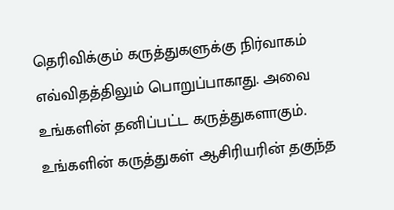தெரிவிக்கும் கருத்துகளுக்கு நிர்வாகம் எவ்விதத்திலும் பொறுப்பாகாது. அவை உங்களின் தனிப்பட்ட கருத்துகளாகும். உங்களின் கருத்துகள் ஆசிரியரின் தகுந்த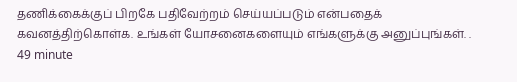தணிக்கைக்குப் பிறகே பதிவேற்றம் செய்யப்படும் என்பதைக் கவனத்திற்கொள்க. உங்கள் யோசனைகளையும் எங்களுக்கு அனுப்புங்கள். .
49 minute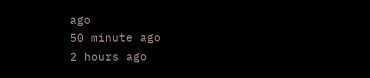ago
50 minute ago
2 hours ago